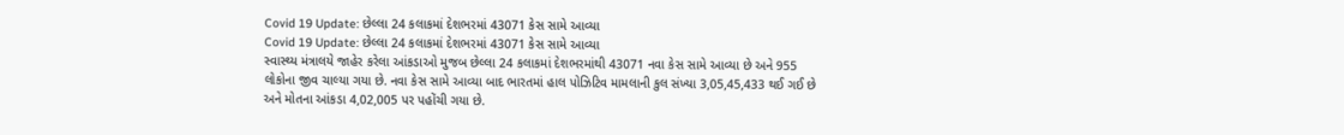Covid 19 Update: છેલ્લા 24 કલાકમાં દેશભરમાં 43071 કેસ સામે આવ્યા
Covid 19 Update: છેલ્લા 24 કલાકમાં દેશભરમાં 43071 કેસ સામે આવ્યા
સ્વાસ્થ્ય મંત્રાલયે જાહેર કરેલા આંકડાઓ મુજબ છેલ્લા 24 કલાકમાં દેશભરમાંથી 43071 નવા કેસ સામે આવ્યા છે અને 955 લોકોના જીવ ચાલ્યા ગયા છે. નવા કેસ સામે આવ્યા બાદ ભારતમાં હાલ પોઝિટિવ મામલાની કુલ સંખ્યા 3,05,45,433 થઈ ગઈ છે અને મોતના આંકડા 4,02,005 પર પહોંચી ગયા છે.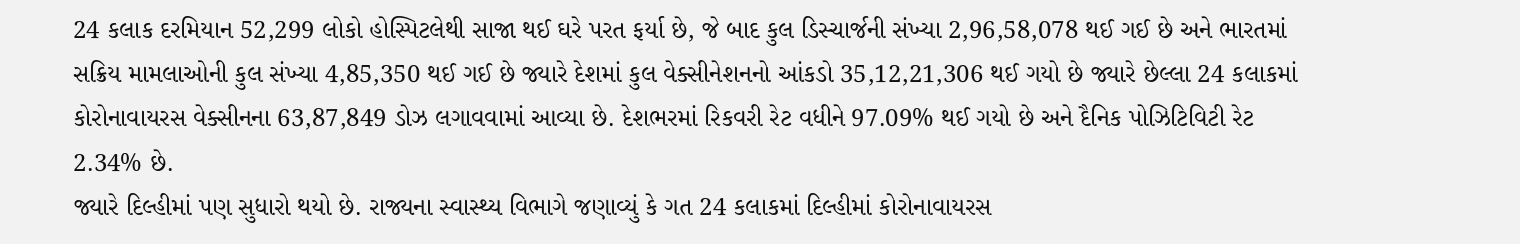24 કલાક દરમિયાન 52,299 લોકો હોસ્પિટલેથી સાજા થઈ ઘરે પરત ફર્યા છે, જે બાદ કુલ ડિસ્ચાર્જની સંખ્યા 2,96,58,078 થઈ ગઈ છે અને ભારતમાં સક્રિય મામલાઓની કુલ સંખ્યા 4,85,350 થઈ ગઈ છે જ્યારે દેશમાં કુલ વેક્સીનેશનનો આંકડો 35,12,21,306 થઈ ગયો છે જ્યારે છેલ્લા 24 કલાકમાં કોરોનાવાયરસ વેક્સીનના 63,87,849 ડોઝ લગાવવામાં આવ્યા છે. દેશભરમાં રિકવરી રેટ વધીને 97.09% થઈ ગયો છે અને દૈનિક પોઝિટિવિટી રેટ 2.34% છે.
જ્યારે દિલ્હીમાં પણ સુધારો થયો છે. રાજ્યના સ્વાસ્થ્ય વિભાગે જણાવ્યું કે ગત 24 કલાકમાં દિલ્હીમાં કોરોનાવાયરસ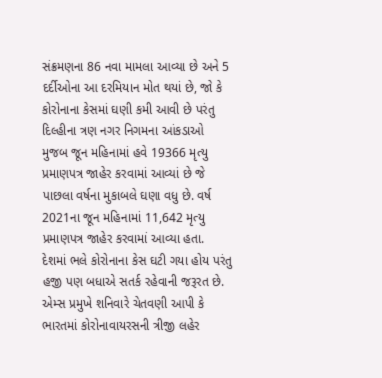સંક્રમણના 86 નવા મામલા આવ્યા છે અને 5 દર્દીઓના આ દરમિયાન મોત થયાં છે, જો કે કોરોનાના કેસમાં ઘણી કમી આવી છે પરંતુ દિલ્હીના ત્રણ નગર નિગમના આંકડાઓ મુજબ જૂન મહિનામાં હવે 19366 મૃત્યુ પ્રમાણપત્ર જાહેર કરવામાં આવ્યાં છે જે પાછલા વર્ષના મુકાબલે ઘણા વધુ છે. વર્ષ 2021ના જૂન મહિનામાં 11,642 મૃત્યુ પ્રમાણપત્ર જાહેર કરવામાં આવ્યા હતા.
દેશમાં ભલે કોરોનાના કેસ ઘટી ગયા હોય પરંતુ હજી પણ બધાએ સતર્ક રહેવાની જરૂરત છે. એમ્સ પ્રમુખે શનિવારે ચેતવણી આપી કે ભારતમાં કોરોનાવાયરસની ત્રીજી લહેર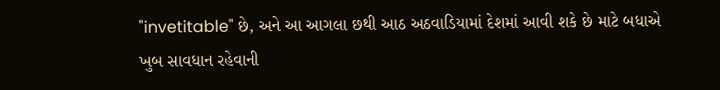"invetitable" છે, અને આ આગલા છથી આઠ અઠવાડિયામાં દેશમાં આવી શકે છે માટે બધાએ ખુબ સાવધાન રહેવાની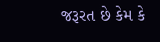જરૂરત છે કેમ કે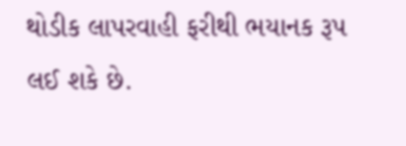થોડીક લાપરવાહી ફરીથી ભયાનક રૂપ લઈ શકે છે.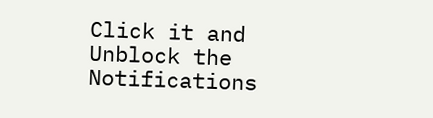Click it and Unblock the Notifications